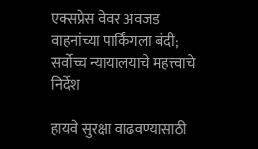एक्सप्रेस वेवर अवजड वाहनांच्या पार्किंगला बंदी; सर्वोच्च न्यायालयाचे महत्त्वाचे निर्देश

हायवे सुरक्षा वाढवण्यासाठी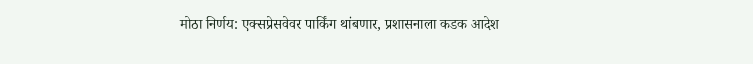मोठा निर्णय: एक्सप्रेसवेवर पार्किंग थांबणार, प्रशासनाला कडक आदेश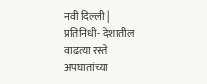नवी दिल्ली | प्रतिनिधी- देशातील वाढत्या रस्ते अपघातांच्या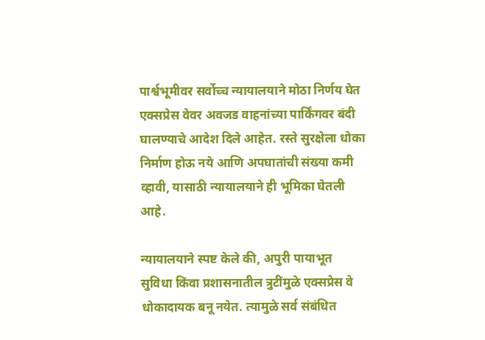पार्श्वभूमीवर सर्वोच्च न्यायालयाने मोठा निर्णय घेत एक्सप्रेस वेवर अवजड वाहनांच्या पार्किंगवर बंदी घालण्याचे आदेश दिले आहेत. रस्ते सुरक्षेला धोका निर्माण होऊ नये आणि अपघातांची संख्या कमी व्हावी, यासाठी न्यायालयाने ही भूमिका घेतली आहे.

न्यायालयाने स्पष्ट केले की, अपुरी पायाभूत सुविधा किंवा प्रशासनातील त्रुटींमुळे एक्सप्रेस वे धोकादायक बनू नयेत. त्यामुळे सर्व संबंधित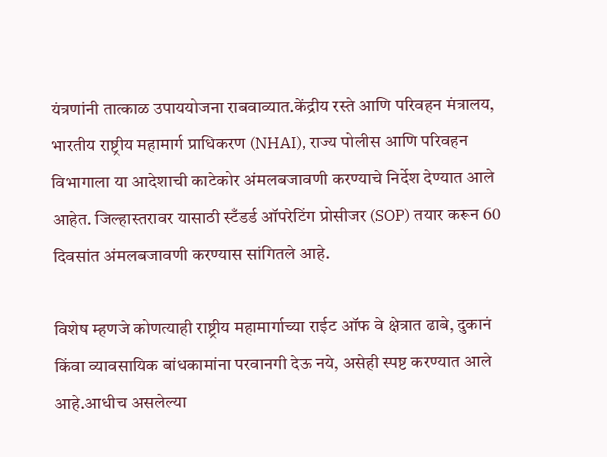यंत्रणांनी तात्काळ उपाययोजना राबवाव्यात.केंद्रीय रस्ते आणि परिवहन मंत्रालय, भारतीय राष्ट्रीय महामार्ग प्राधिकरण (NHAI), राज्य पोलीस आणि परिवहन विभागाला या आदेशाची काटेकोर अंमलबजावणी करण्याचे निर्देश देण्यात आले आहेत. जिल्हास्तरावर यासाठी स्टँडर्ड ऑपरेटिंग प्रोसीजर (SOP) तयार करून 60 दिवसांत अंमलबजावणी करण्यास सांगितले आहे.

विशेष म्हणजे कोणत्याही राष्ट्रीय महामार्गाच्या राईट ऑफ वे क्षेत्रात ढाबे, दुकानं किंवा व्यावसायिक बांधकामांना परवानगी देऊ नये, असेही स्पष्ट करण्यात आले आहे.आधीच असलेल्या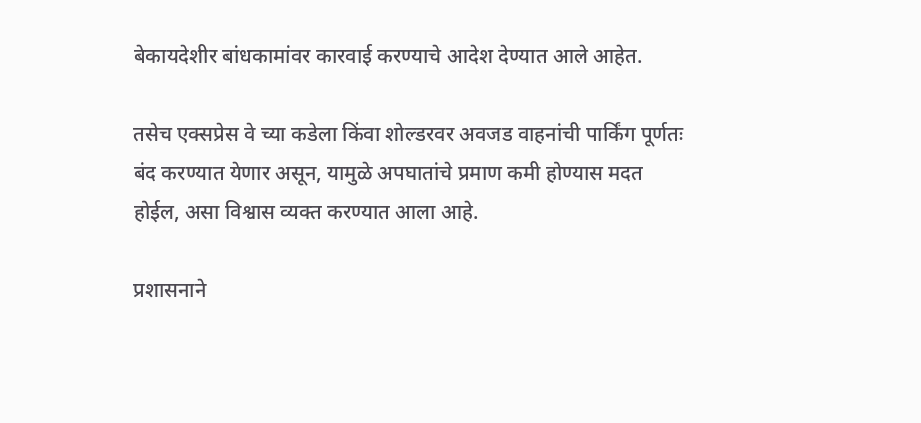बेकायदेशीर बांधकामांवर कारवाई करण्याचे आदेश देण्यात आले आहेत.

तसेच एक्सप्रेस वे च्या कडेला किंवा शोल्डरवर अवजड वाहनांची पार्किंग पूर्णतः बंद करण्यात येणार असून, यामुळे अपघातांचे प्रमाण कमी होण्यास मदत होईल, असा विश्वास व्यक्त करण्यात आला आहे.

प्रशासनाने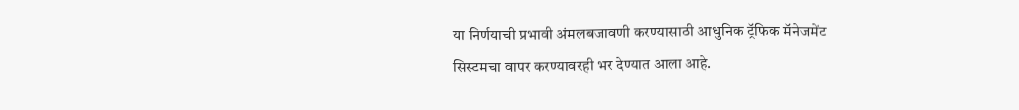या निर्णयाची प्रभावी अंमलबजावणी करण्यासाठी आधुनिक ट्रॅफिक मॅनेजमेंट सिस्टमचा वापर करण्यावरही भर देण्यात आला आहे.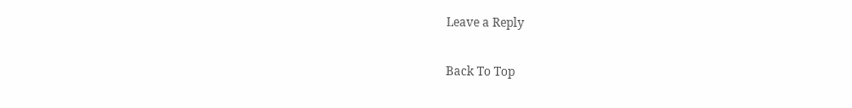Leave a Reply

Back To Top